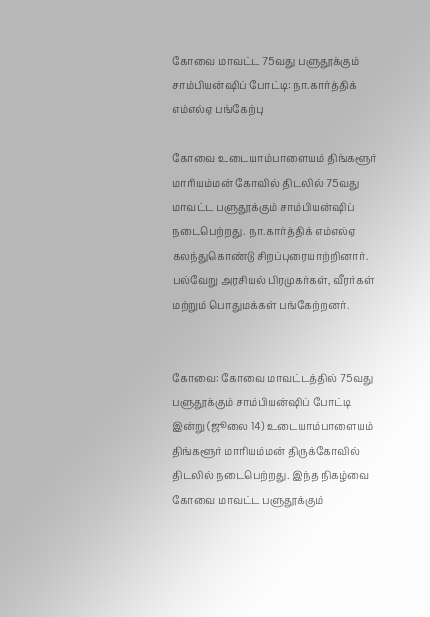கோவை மாவட்ட 75வது பளுதூக்கும் சாம்பியன்ஷிப் போட்டி: நா.கார்த்திக் எம்எல்ஏ பங்கேற்பு

கோவை உடையாம்பாளையம் திங்களூர் மாரியம்மன் கோவில் திடலில் 75வது மாவட்ட பளுதூக்கும் சாம்பியன்ஷிப் நடைபெற்றது. நா.கார்த்திக் எம்எல்ஏ கலந்துகொண்டு சிறப்புரையாற்றினார். பல்வேறு அரசியல் பிரமுகர்கள், வீரர்கள் மற்றும் பொதுமக்கள் பங்கேற்றனர்.


கோவை: கோவை மாவட்டத்தில் 75வது பளுதூக்கும் சாம்பியன்ஷிப் போட்டி இன்று (ஜூலை 14) உடையாம்பாளையம் திங்களூர் மாரியம்மன் திருக்கோவில் திடலில் நடைபெற்றது. இந்த நிகழ்வை கோவை மாவட்ட பளுதூக்கும்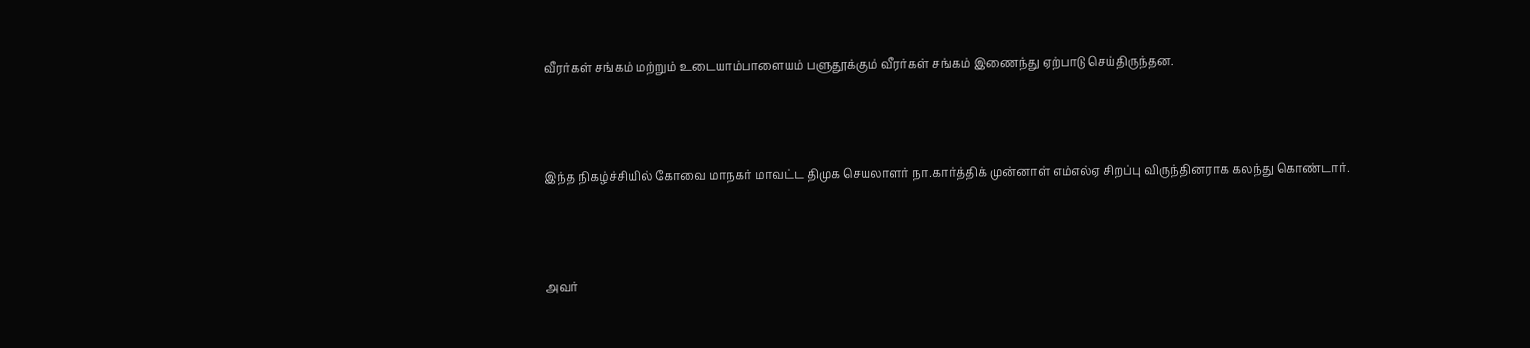வீரர்கள் சங்கம் மற்றும் உடையாம்பாளையம் பளுதூக்கும் வீரர்கள் சங்கம் இணைந்து ஏற்பாடு செய்திருந்தன.



இந்த நிகழ்ச்சியில் கோவை மாநகர் மாவட்ட திமுக செயலாளர் நா.கார்த்திக் முன்னாள் எம்எல்ஏ சிறப்பு விருந்தினராக கலந்து கொண்டார்.



அவர்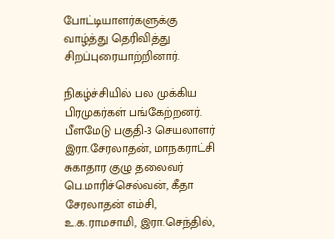போட்டியாளர்களுக்கு வாழ்த்து தெரிவித்து சிறப்புரையாற்றினார்.

நிகழ்ச்சியில் பல முக்கிய பிரமுகர்கள் பங்கேற்றனர். பீளமேடு பகுதி-3 செயலாளர் இரா.சேரலாதன், மாநகராட்சி சுகாதார குழு தலைவர் பெ.மாரிச்செல்வன், கீதா சேரலாதன் எம்சி, உ.க.ராமசாமி, இரா.செந்தில்,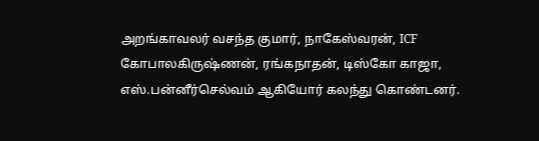அறங்காவலர் வசந்த குமார், நாகேஸ்வரன், ICF கோபாலகிருஷ்ணன், ரங்கநாதன், டிஸ்கோ காஜா, எஸ்.பன்னீர்செல்வம் ஆகியோர் கலந்து கொண்டனர்.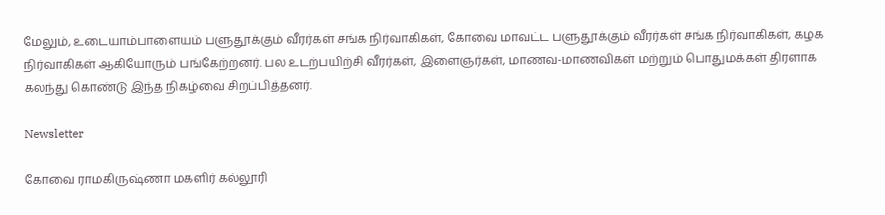மேலும், உடையாம்பாளையம் பளுதூக்கும் வீரர்கள் சங்க நிர்வாகிகள், கோவை மாவட்ட பளுதூக்கும் வீரர்கள் சங்க நிர்வாகிகள், கழக நிர்வாகிகள் ஆகியோரும் பங்கேற்றனர். பல உடற்பயிற்சி வீரர்கள், இளைஞர்கள், மாணவ-மாணவிகள் மற்றும் பொதுமக்கள் திரளாக கலந்து கொண்டு இந்த நிகழ்வை சிறப்பித்தனர்.

Newsletter

கோவை ராமகிருஷ்ணா மகளிர் கல்லூரி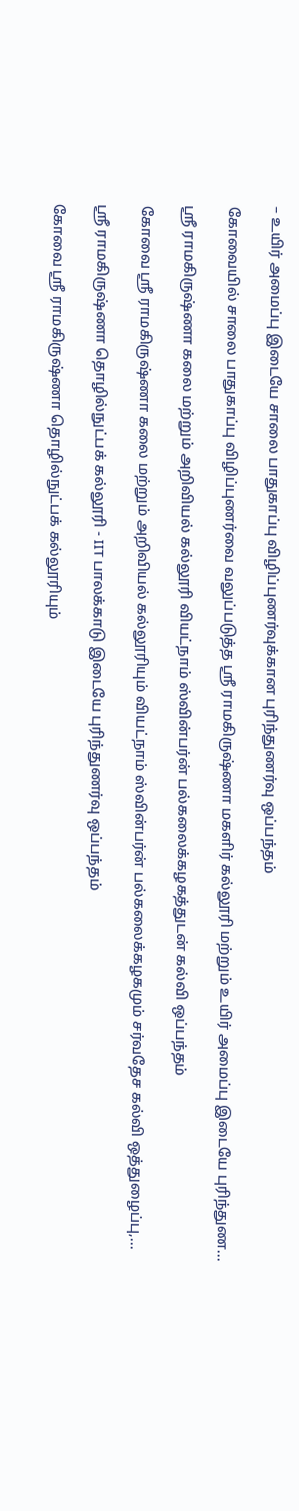– உயிர் அமைப்பு இடையே சாலை பாதுகாப்பு விழிப்புணர்வுக்கான புரிந்துணர்வு ஒப்பந்தம்

கோவையில் சாலை பாதுகாப்பு விழிப்புணர்வை வலுப்படுத்த ஸ்ரீ ராமகிருஷ்ணா மகளிர் கல்லூரி மற்றும் உயிர் அமைப்பு இடையே புரிந்துண...

ஸ்ரீ ராமகிருஷ்ணா கலை மற்றும் அறிவியல் கல்லூரி வியட்நாம் ஸ்வின்பர்ன் பல்கலைக்கழகத்துடன் கல்வி ஒப்பந்தம்

கோவை ஸ்ரீ ராமகிருஷ்ணா கலை மற்றும் அறிவியல் கல்லூரியும் வியட்நாம் ஸ்வின்பர்ன் பல்கலைக்கழகமும் சர்வதேச கல்வி ஒத்துழைப்பு,...

ஸ்ரீ ராமகிருஷ்ணா தொழில்நுட்பக் கல்லூரி - IIT பாலக்காடு இடையே புரிந்துணர்வு ஒப்பந்தம்

கோவை ஸ்ரீ ராமகிருஷ்ணா தொழில்நுட்பக் கல்லூரியும்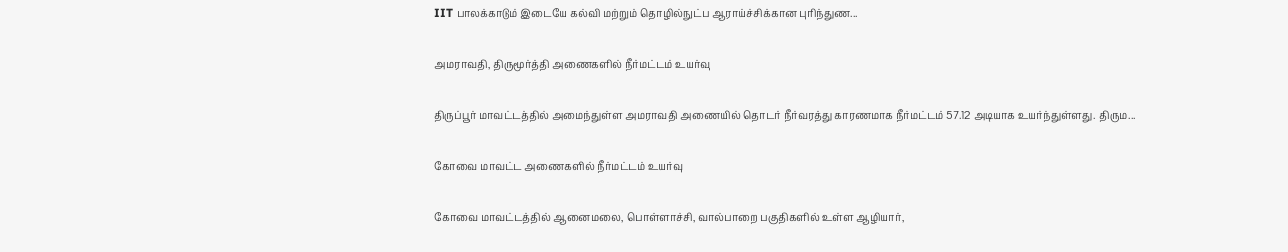IIT பாலக்காடும் இடையே கல்வி மற்றும் தொழில்நுட்ப ஆராய்ச்சிக்கான புரிந்துண...

அமராவதி, திருமூர்த்தி அணைகளில் நீர்மட்டம் உயர்வு

திருப்பூர் மாவட்டத்தில் அமைந்துள்ள அமராவதி அணையில் தொடர் நீர்வரத்து காரணமாக நீர்மட்டம் 57.12 அடியாக உயர்ந்துள்ளது. திரும...

கோவை மாவட்ட அணைகளில் நீர்மட்டம் உயர்வு

கோவை மாவட்டத்தில் ஆனைமலை, பொள்ளாச்சி, வால்பாறை பகுதிகளில் உள்ள ஆழியார்,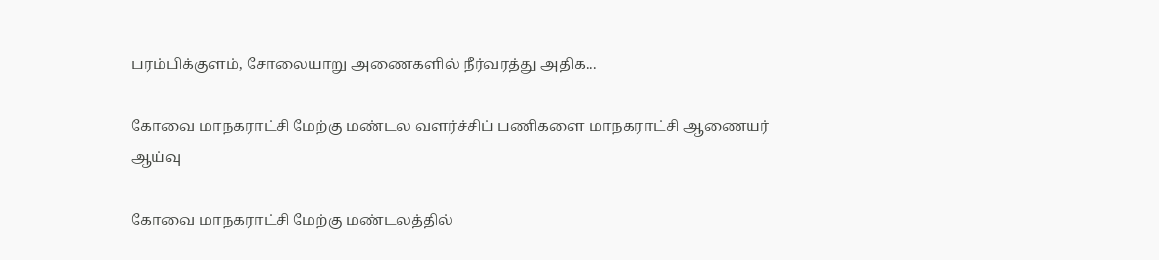பரம்பிக்குளம், சோலையாறு அணைகளில் நீர்வரத்து அதிக...

கோவை மாநகராட்சி மேற்கு மண்டல வளர்ச்சிப் பணிகளை மாநகராட்சி ஆணையர் ஆய்வு

கோவை மாநகராட்சி மேற்கு மண்டலத்தில்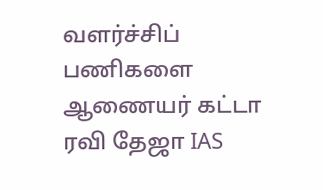வளர்ச்சிப் பணிகளை ஆணையர் கட்டா ரவி தேஜா IAS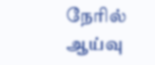நேரில் ஆய்வு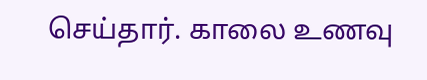செய்தார். காலை உணவு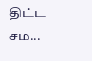திட்ட சம...